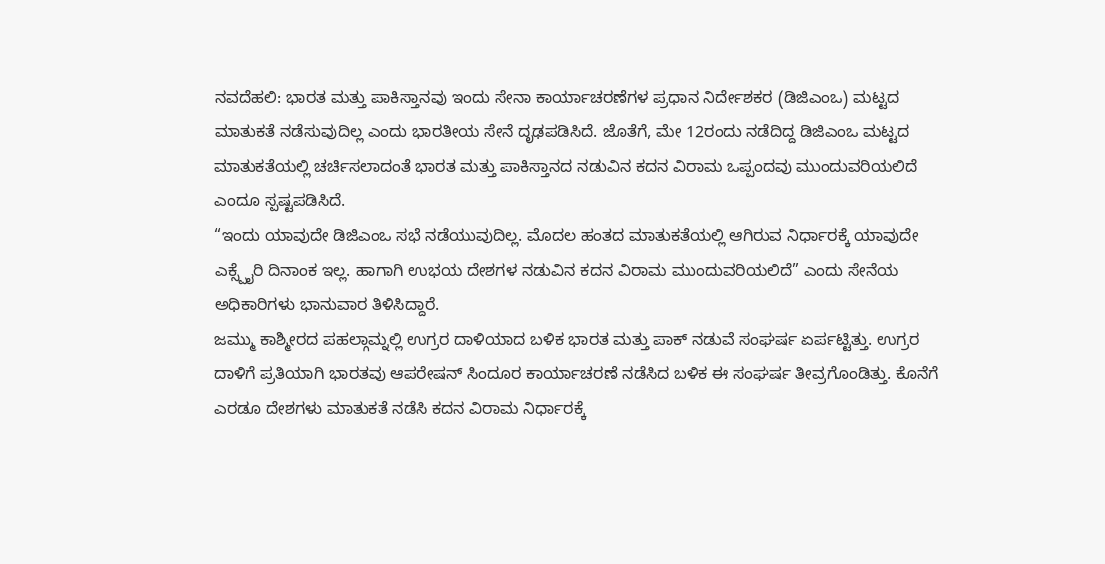ನವದೆಹಲಿ: ಭಾರತ ಮತ್ತು ಪಾಕಿಸ್ತಾನವು ಇಂದು ಸೇನಾ ಕಾರ್ಯಾಚರಣೆಗಳ ಪ್ರಧಾನ ನಿರ್ದೇಶಕರ (ಡಿಜಿಎಂಒ) ಮಟ್ಟದ ಮಾತುಕತೆ ನಡೆಸುವುದಿಲ್ಲ ಎಂದು ಭಾರತೀಯ ಸೇನೆ ದೃಢಪಡಿಸಿದೆ. ಜೊತೆಗೆ, ಮೇ 12ರಂದು ನಡೆದಿದ್ದ ಡಿಜಿಎಂಒ ಮಟ್ಟದ ಮಾತುಕತೆಯಲ್ಲಿ ಚರ್ಚಿಸಲಾದಂತೆ ಭಾರತ ಮತ್ತು ಪಾಕಿಸ್ತಾನದ ನಡುವಿನ ಕದನ ವಿರಾಮ ಒಪ್ಪಂದವು ಮುಂದುವರಿಯಲಿದೆ ಎಂದೂ ಸ್ಪಷ್ಟಪಡಿಸಿದೆ.
“ಇಂದು ಯಾವುದೇ ಡಿಜಿಎಂಒ ಸಭೆ ನಡೆಯುವುದಿಲ್ಲ. ಮೊದಲ ಹಂತದ ಮಾತುಕತೆಯಲ್ಲಿ ಆಗಿರುವ ನಿರ್ಧಾರಕ್ಕೆ ಯಾವುದೇ ಎಕ್ಸ್ಪೈರಿ ದಿನಾಂಕ ಇಲ್ಲ. ಹಾಗಾಗಿ ಉಭಯ ದೇಶಗಳ ನಡುವಿನ ಕದನ ವಿರಾಮ ಮುಂದುವರಿಯಲಿದೆ” ಎಂದು ಸೇನೆಯ ಅಧಿಕಾರಿಗಳು ಭಾನುವಾರ ತಿಳಿಸಿದ್ದಾರೆ.
ಜಮ್ಮು ಕಾಶ್ಮೀರದ ಪಹಲ್ಗಾಮ್ನಲ್ಲಿ ಉಗ್ರರ ದಾಳಿಯಾದ ಬಳಿಕ ಭಾರತ ಮತ್ತು ಪಾಕ್ ನಡುವೆ ಸಂಘರ್ಷ ಏರ್ಪಟ್ಟಿತ್ತು. ಉಗ್ರರ ದಾಳಿಗೆ ಪ್ರತಿಯಾಗಿ ಭಾರತವು ಆಪರೇಷನ್ ಸಿಂದೂರ ಕಾರ್ಯಾಚರಣೆ ನಡೆಸಿದ ಬಳಿಕ ಈ ಸಂಘರ್ಷ ತೀವ್ರಗೊಂಡಿತ್ತು. ಕೊನೆಗೆ ಎರಡೂ ದೇಶಗಳು ಮಾತುಕತೆ ನಡೆಸಿ ಕದನ ವಿರಾಮ ನಿರ್ಧಾರಕ್ಕೆ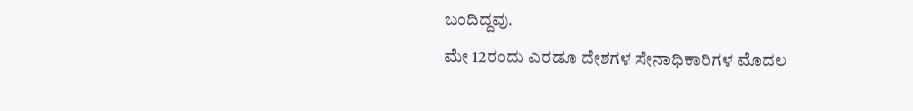ಬಂದಿದ್ದವು.
ಮೇ 12ರಂದು ಎರಡೂ ದೇಶಗಳ ಸೇನಾಧಿಕಾರಿಗಳ ಮೊದಲ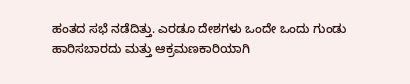ಹಂತದ ಸಭೆ ನಡೆದಿತ್ತು. ಎರಡೂ ದೇಶಗಳು ಒಂದೇ ಒಂದು ಗುಂಡು ಹಾರಿಸಬಾರದು ಮತ್ತು ಆಕ್ರಮಣಕಾರಿಯಾಗಿ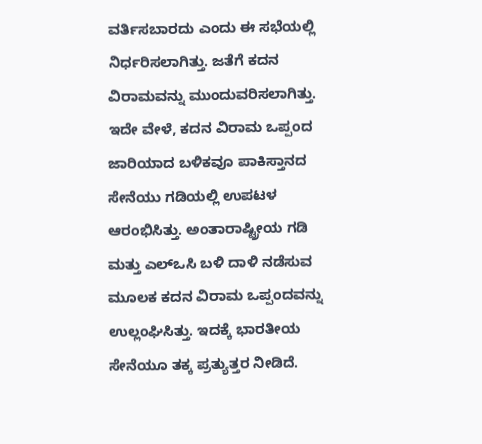ವರ್ತಿಸಬಾರದು ಎಂದು ಈ ಸಭೆಯಲ್ಲಿ ನಿರ್ಧರಿಸಲಾಗಿತ್ತು. ಜತೆಗೆ ಕದನ ವಿರಾಮವನ್ನು ಮುಂದುವರಿಸಲಾಗಿತ್ತು.
ಇದೇ ವೇಳೆ, ಕದನ ವಿರಾಮ ಒಪ್ಪಂದ ಜಾರಿಯಾದ ಬಳಿಕವೂ ಪಾಕಿಸ್ತಾನದ ಸೇನೆಯು ಗಡಿಯಲ್ಲಿ ಉಪಟಳ ಆರಂಭಿಸಿತ್ತು. ಅಂತಾರಾಷ್ಟ್ರೀಯ ಗಡಿ ಮತ್ತು ಎಲ್ಒಸಿ ಬಳಿ ದಾಳಿ ನಡೆಸುವ ಮೂಲಕ ಕದನ ವಿರಾಮ ಒಪ್ಪಂದವನ್ನು ಉಲ್ಲಂಘಿಸಿತ್ತು. ಇದಕ್ಕೆ ಭಾರತೀಯ ಸೇನೆಯೂ ತಕ್ಕ ಪ್ರತ್ಯುತ್ತರ ನೀಡಿದೆ.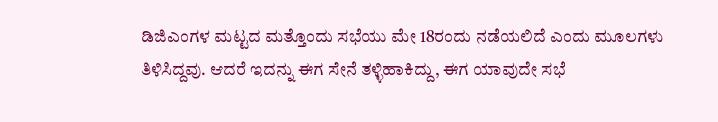ಡಿಜಿಎಂಗಳ ಮಟ್ಟದ ಮತ್ತೊಂದು ಸಭೆಯು ಮೇ 18ರಂದು ನಡೆಯಲಿದೆ ಎಂದು ಮೂಲಗಳು ತಿಳಿಸಿದ್ದವು. ಆದರೆ ಇದನ್ನು ಈಗ ಸೇನೆ ತಳ್ಳಿಹಾಕಿದ್ದು, ಈಗ ಯಾವುದೇ ಸಭೆ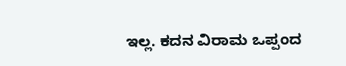ಇಲ್ಲ. ಕದನ ವಿರಾಮ ಒಪ್ಪಂದ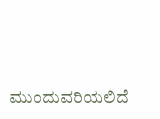ಮುಂದುವರಿಯಲಿದೆ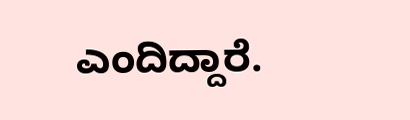ಎಂದಿದ್ದಾರೆ.